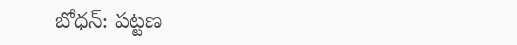బోధన్: పట్టణ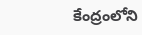కేంద్రంలోని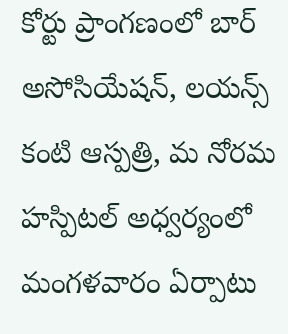కోర్టు ప్రాంగణంలో బార్ అసోసియేషన్, లయన్స్ కంటి ఆస్పత్రి, మ నోరమ హస్పిటల్ అధ్వర్యంలో మంగళవారం ఏర్పాటు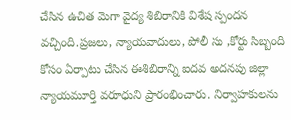చేసిన ఉచిత మెగా వైద్య శిబిరానికి విశేష స్పందన వచ్చింది.ప్రజలు, న్యాయవాదులు, పోలీ సు ,కోర్టు సిబ్బంది కోసం ఏర్పాటు చేసిన ఈశిబిరాన్ని ఐదవ అదనపు జిల్లా న్యాయమూర్తి వరూధుని ప్రారంభించారు. నిర్వాహకులను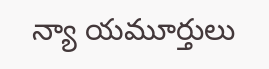న్యా యమూర్తులు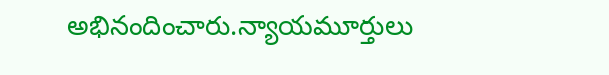అభినందించారు.న్యాయమూర్తులు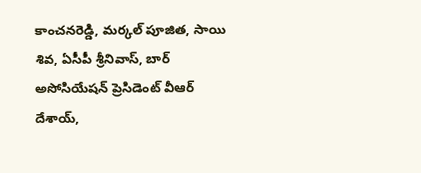కాంచనరెడ్డి, మర్కల్ పూజిత, సాయి శివ, ఏసీపీ శ్రీనివాస్, బార్ అసోసియేషన్ ప్రెసిడెంట్ వీఆర్ దేశాయ్,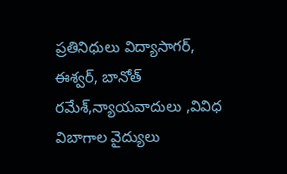ప్రతినిధులు విద్యాసాగర్, ఈశ్వర్, బానోత్ రమేశ్,న్యాయవాదులు ,వివిధ విబాగాల వైద్యులు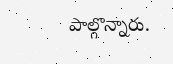పాల్గొన్నారు.